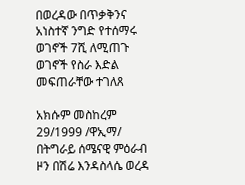በወረዳው በጥቃቅንና አነስተኛ ንግድ የተሰማሩ ወገኖች 7ሺ ለሚጠጉ ወገኖች የስራ እድል መፍጠራቸው ተገለጸ

አክሱም መስከረም 29/1999 /ዋኢማ/ በትግራይ ሰሜናዊ ምዕራብ ዞን በሽሬ እንዳስላሴ ወረዳ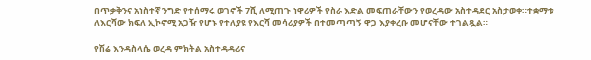በጥቃቅንና አነስተኛ ንግድ የተሰማሩ ወገኖች 7ሺ ለሚጠጉ ነዋሪዎች የስራ እድል መፍጠራቸውን የወረዳው አስተዳደር አስታወቀ።ተቋማቱ ለእርሻው ክፍለ ኢኮኖሚ አጋዥ የሆኑ የተለያዩ የእርሻ መሳሪያዎች በተመጣጣኝ ዋጋ እያቀረቡ መሆናቸው ተገልጿል።

የሽሬ እንዳስላሴ ወረዳ ምክትል አስተዳዳሪና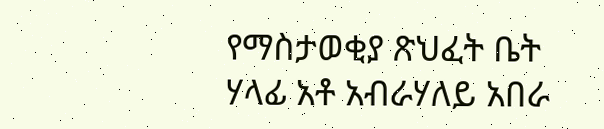የማስታወቂያ ጽህፈት ቤት ሃላፊ አቶ አብራሃለይ አበራ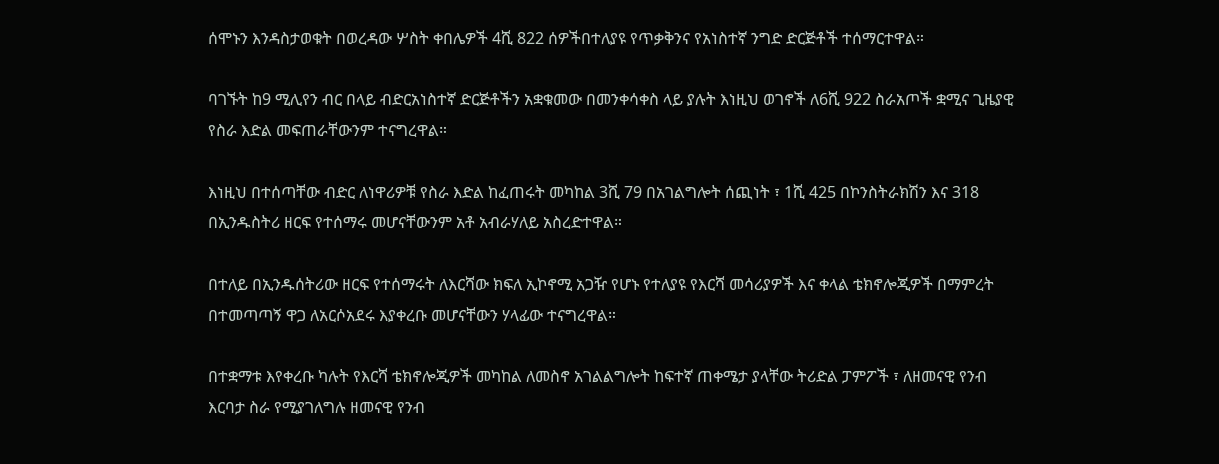ሰሞኑን እንዳስታወቁት በወረዳው ሦስት ቀበሌዎች 4ሺ 822 ሰዎችበተለያዩ የጥቃቅንና የአነስተኛ ንግድ ድርጅቶች ተሰማርተዋል።

ባገኙት ከ9 ሚሊየን ብር በላይ ብድርአነስተኛ ድርጅቶችን አቋቁመው በመንቀሳቀስ ላይ ያሉት እነዚህ ወገኖች ለ6ሺ 922 ስራአጦች ቋሚና ጊዜያዊ የስራ እድል መፍጠራቸውንም ተናግረዋል።

እነዚህ በተሰጣቸው ብድር ለነዋሪዎቹ የስራ እድል ከፈጠሩት መካከል 3ሺ 79 በአገልግሎት ሰጪነት ፣ 1ሺ 425 በኮንስትራክሽን እና 318 በኢንዱስትሪ ዘርፍ የተሰማሩ መሆናቸውንም አቶ አብራሃለይ አስረድተዋል።

በተለይ በኢንዱሰትሪው ዘርፍ የተሰማሩት ለእርሻው ክፍለ ኢኮኖሚ አጋዥ የሆኑ የተለያዩ የእርሻ መሳሪያዎች እና ቀላል ቴክኖሎጂዎች በማምረት በተመጣጣኝ ዋጋ ለአርሶአደሩ እያቀረቡ መሆናቸውን ሃላፊው ተናግረዋል።

በተቋማቱ እየቀረቡ ካሉት የእርሻ ቴክኖሎጂዎች መካከል ለመስኖ አገልልግሎት ከፍተኛ ጠቀሜታ ያላቸው ትሪድል ፓምፖች ፣ ለዘመናዊ የንብ እርባታ ስራ የሚያገለግሉ ዘመናዊ የንብ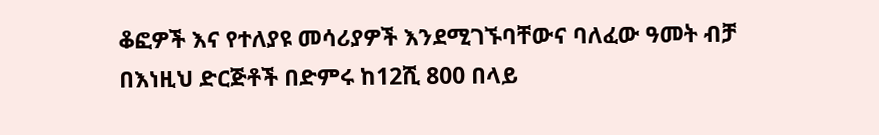ቆፎዎች እና የተለያዩ መሳሪያዎች እንደሚገኙባቸውና ባለፈው ዓመት ብቻ በእነዚህ ድርጅቶች በድምሩ ከ12ሺ 800 በላይ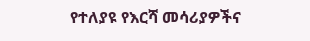የተለያዩ የእርሻ መሳሪያዎችና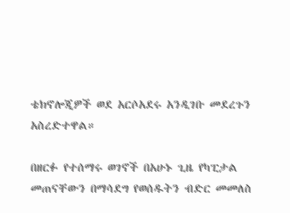ቴክኖሎጂዎች ወደ አርሶአደሩ አንዲገቡ መደረጉን አስረድተዋል።

በዘርፉ የተሰማሩ ወገኖች በአሁኑ ጊዜ የካፒታል መጠናቸውን በማሳደግ የወሰዱትን ብድር መመለስ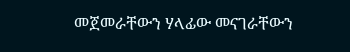መጀመራቸውን ሃላፊው መናገራቸውን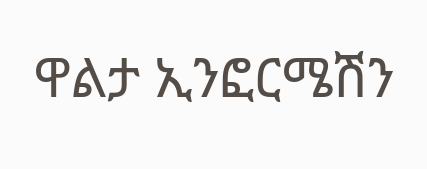ዋልታ ኢንፎርሜሽን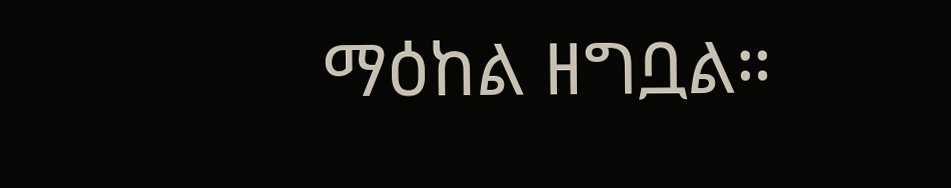ማዕከል ዘግቧል።